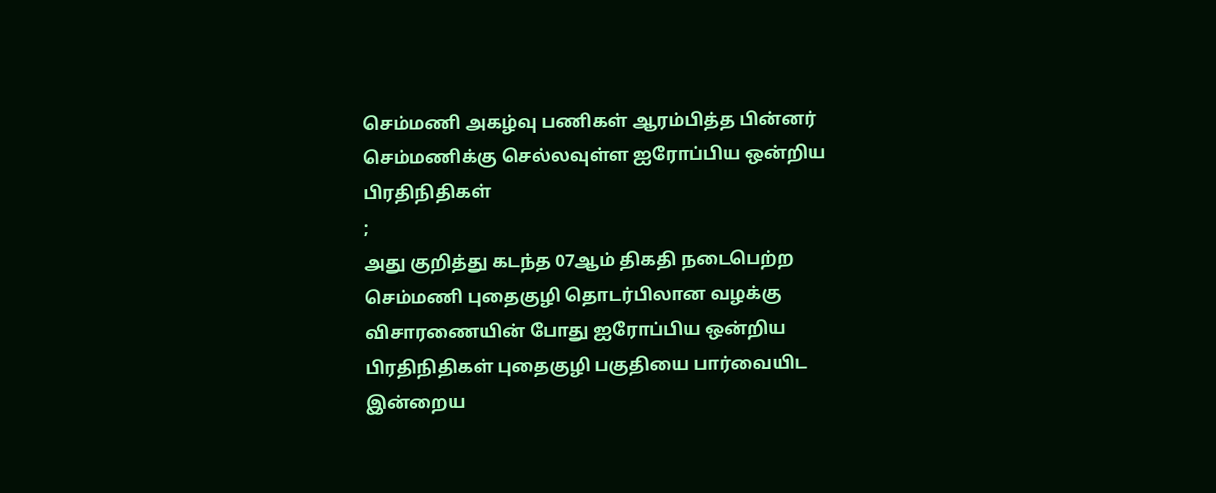செம்மணி அகழ்வு பணிகள் ஆரம்பித்த பின்னர் செம்மணிக்கு செல்லவுள்ள ஐரோப்பிய ஒன்றிய பிரதிநிதிகள்
;
அது குறித்து கடந்த 07ஆம் திகதி நடைபெற்ற செம்மணி புதைகுழி தொடர்பிலான வழக்கு விசாரணையின் போது ஐரோப்பிய ஒன்றிய பிரதிநிதிகள் புதைகுழி பகுதியை பார்வையிட இன்றைய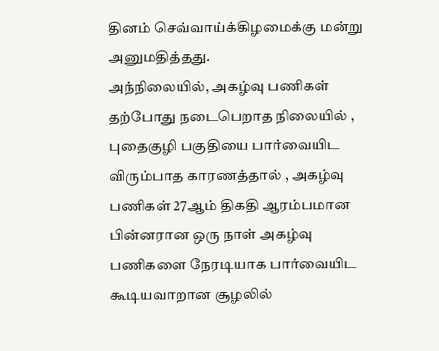தினம் செவ்வாய்க்கிழமைக்கு மன்று அனுமதித்தது.
அந்நிலையில், அகழ்வு பணிகள் தற்போது நடைபெறாத நிலையில் , புதைகுழி பகுதியை பார்வையிட விரும்பாத காரணத்தால் , அகழ்வு பணிகள் 27ஆம் திகதி ஆரம்பமான பின்னரான ஒரு நாள் அகழ்வு பணிகளை நேரடியாக பார்வையிட கூடியவாறான சூழலில்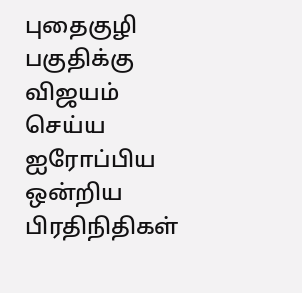புதைகுழி பகுதிக்கு விஜயம் செய்ய ஐரோப்பிய ஒன்றிய பிரதிநிதிகள்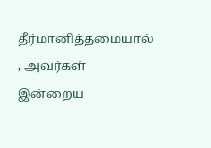தீர்மானித்தமையால் , அவர்கள் இன்றைய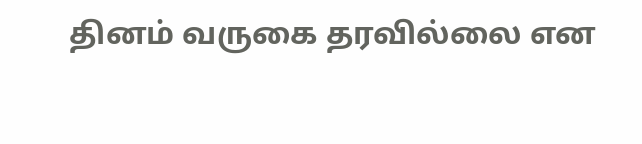தினம் வருகை தரவில்லை என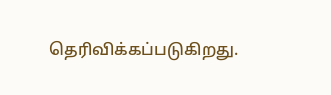தெரிவிக்கப்படுகிறது.